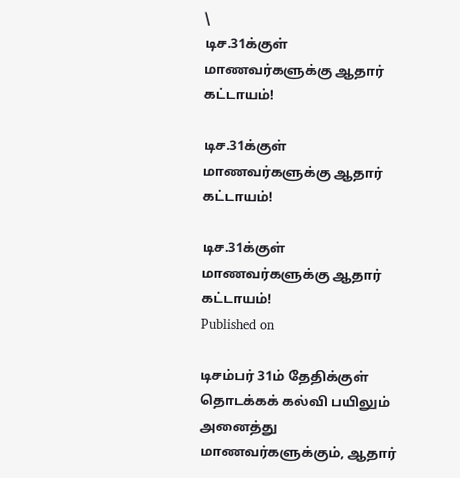\
டிச.31க்குள் மாணவர்களுக்கு ஆதார் கட்டாயம்!

டிச.31க்குள் மாணவர்களுக்கு ஆதார் கட்டாயம்!

டிச.31க்குள் மாணவர்களுக்கு ஆதார் கட்டாயம்!
Published on

டிசம்பர் 31ம் தேதிக்குள் தொடக்கக் கல்வி பயிலும் அனைத்து மாணவர்களுக்கும், ஆதார்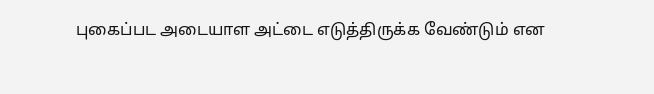புகைப்பட அடையாள அட்டை எடுத்திருக்க வேண்டும் என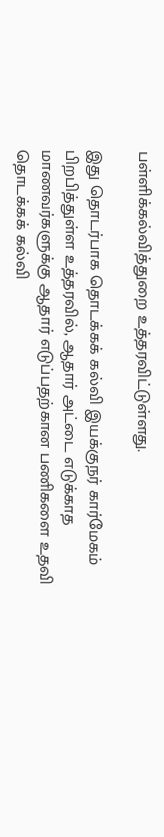பள்ளிக்கல்வித்துறை உத்தரவிட்டுள்ளது.

இது தொடர்பாக தொடக்கக் கல்வி இயக்குநர் கார்மேகம் பிறபித்துள்ள உத்தரவில், ஆதார் அட்டை எடுக்காத மாணவர்களுக்கு ஆதார் எடுப்பதற்கான பணிகளை உதவி தொடக்கக் கல்வி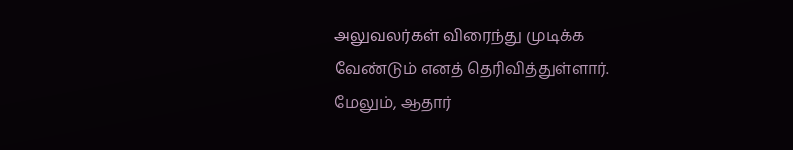அலுவலர்கள் விரைந்து முடிக்க வேண்டும் எனத் தெரிவித்துள்ளார். மேலும், ஆதார்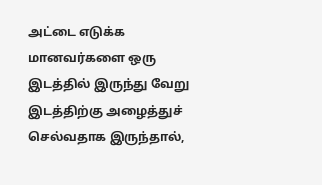அட்டை எடுக்க மானவர்களை ஒரு இடத்தில் இருந்து வேறு இடத்திற்கு அழைத்துச் செல்வதாக இருந்தால்,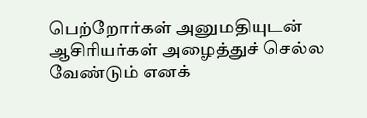பெற்றோர்கள் அனுமதியுடன் ஆசிரியர்கள் அழைத்துச் செல்ல வேண்டும் எனக்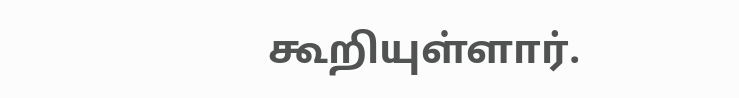கூறியுள்ளார்.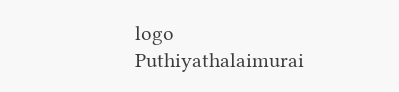logo
Puthiyathalaimurai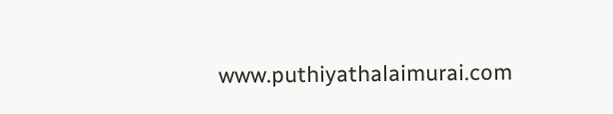www.puthiyathalaimurai.com